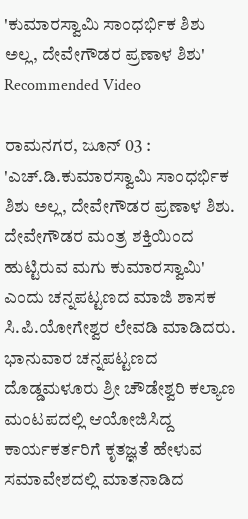'ಕುಮಾರಸ್ವಾಮಿ ಸಾಂಧರ್ಭಿಕ ಶಿಶು ಅಲ್ಲ, ದೇವೇಗೌಡರ ಪ್ರಣಾಳ ಶಿಶು'
Recommended Video

ರಾಮನಗರ, ಜೂನ್ 03 : 'ಎಚ್.ಡಿ.ಕುಮಾರಸ್ವಾಮಿ ಸಾಂಧರ್ಭಿಕ ಶಿಶು ಅಲ್ಲ, ದೇವೇಗೌಡರ ಪ್ರಣಾಳ ಶಿಶು. ದೇವೇಗೌಡರ ಮಂತ್ರ ಶಕ್ತಿಯಿಂದ ಹುಟ್ಟಿರುವ ಮಗು ಕುಮಾರಸ್ವಾಮಿ' ಎಂದು ಚನ್ನಪಟ್ಟಣದ ಮಾಜಿ ಶಾಸಕ ಸಿ.ಪಿ.ಯೋಗೇಶ್ವರ ಲೇವಡಿ ಮಾಡಿದರು.
ಭಾನುವಾರ ಚನ್ನಪಟ್ಟಣದ ದೊಡ್ಡಮಳೂರು ಶ್ರೀ ಚೌಡೇಶ್ವರಿ ಕಲ್ಯಾಣ ಮಂಟಪದಲ್ಲಿ ಆಯೋಜಿಸಿದ್ದ ಕಾರ್ಯಕರ್ತರಿಗೆ ಕೃತಜ್ಞತೆ ಹೇಳುವ ಸಮಾವೇಶದಲ್ಲಿ ಮಾತನಾಡಿದ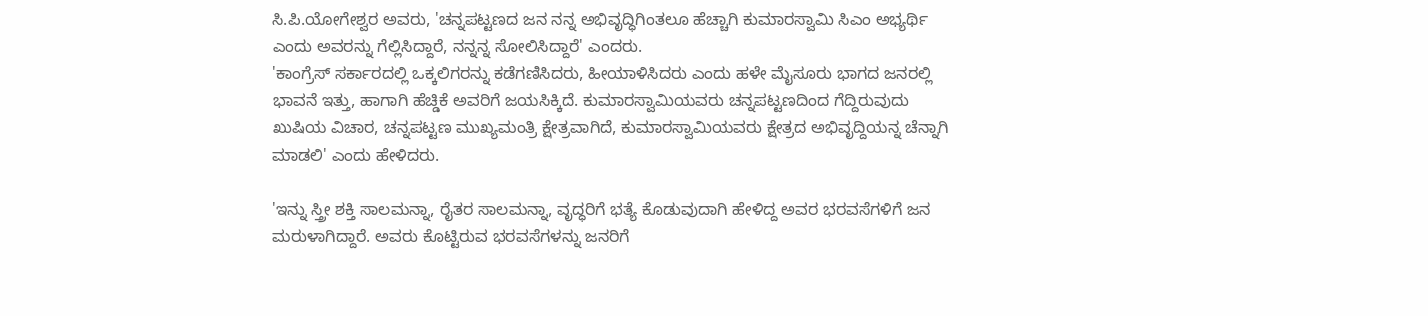ಸಿ.ಪಿ.ಯೋಗೇಶ್ವರ ಅವರು, 'ಚನ್ನಪಟ್ಟಣದ ಜನ ನನ್ನ ಅಭಿವೃದ್ಧಿಗಿಂತಲೂ ಹೆಚ್ಚಾಗಿ ಕುಮಾರಸ್ವಾಮಿ ಸಿಎಂ ಅಭ್ಯರ್ಥಿ ಎಂದು ಅವರನ್ನು ಗೆಲ್ಲಿಸಿದ್ದಾರೆ, ನನ್ನನ್ನ ಸೋಲಿಸಿದ್ದಾರೆ' ಎಂದರು.
'ಕಾಂಗ್ರೆಸ್ ಸರ್ಕಾರದಲ್ಲಿ ಒಕ್ಕಲಿಗರನ್ನು ಕಡೆಗಣಿಸಿದರು, ಹೀಯಾಳಿಸಿದರು ಎಂದು ಹಳೇ ಮೈಸೂರು ಭಾಗದ ಜನರಲ್ಲಿ ಭಾವನೆ ಇತ್ತು, ಹಾಗಾಗಿ ಹೆಚ್ಡಿಕೆ ಅವರಿಗೆ ಜಯಸಿಕ್ಕಿದೆ. ಕುಮಾರಸ್ವಾಮಿಯವರು ಚನ್ನಪಟ್ಟಣದಿಂದ ಗೆದ್ದಿರುವುದು ಖುಷಿಯ ವಿಚಾರ, ಚನ್ನಪಟ್ಟಣ ಮುಖ್ಯಮಂತ್ರಿ ಕ್ಷೇತ್ರವಾಗಿದೆ, ಕುಮಾರಸ್ವಾಮಿಯವರು ಕ್ಷೇತ್ರದ ಅಭಿವೃದ್ದಿಯನ್ನ ಚೆನ್ನಾಗಿ ಮಾಡಲಿ' ಎಂದು ಹೇಳಿದರು.

'ಇನ್ನು ಸ್ತ್ರೀ ಶಕ್ತಿ ಸಾಲಮನ್ನಾ, ರೈತರ ಸಾಲಮನ್ನಾ, ವೃದ್ಧರಿಗೆ ಭತ್ಯೆ ಕೊಡುವುದಾಗಿ ಹೇಳಿದ್ದ ಅವರ ಭರವಸೆಗಳಿಗೆ ಜನ ಮರುಳಾಗಿದ್ದಾರೆ. ಅವರು ಕೊಟ್ಟಿರುವ ಭರವಸೆಗಳನ್ನು ಜನರಿಗೆ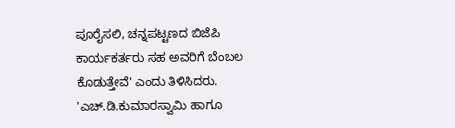ಪೂರೈಸಲಿ, ಚನ್ನಪಟ್ಟಣದ ಬಿಜೆಪಿ ಕಾರ್ಯಕರ್ತರು ಸಹ ಅವರಿಗೆ ಬೆಂಬಲ ಕೊಡುತ್ತೇವೆ' ಎಂದು ತಿಳಿಸಿದರು.
'ಎಚ್.ಡಿ.ಕುಮಾರಸ್ವಾಮಿ ಹಾಗೂ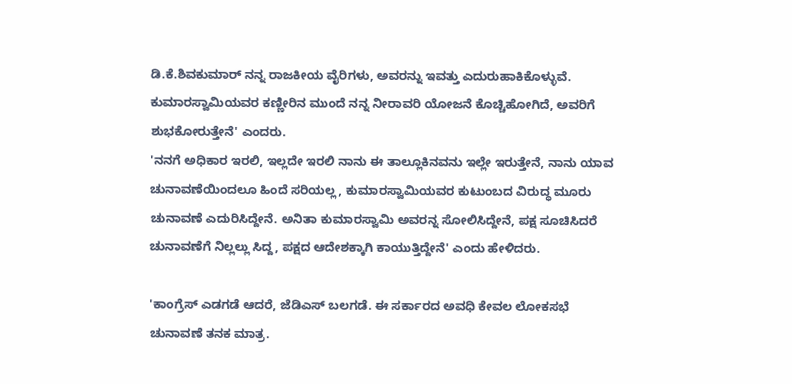ಡಿ.ಕೆ.ಶಿವಕುಮಾರ್ ನನ್ನ ರಾಜಕೀಯ ವೈರಿಗಳು, ಅವರನ್ನು ಇವತ್ತು ಎದುರುಹಾಕಿಕೊಳ್ಳುವೆ. ಕುಮಾರಸ್ವಾಮಿಯವರ ಕಣ್ಣೀರಿನ ಮುಂದೆ ನನ್ನ ನೀರಾವರಿ ಯೋಜನೆ ಕೊಚ್ಚಿಹೋಗಿದೆ, ಅವರಿಗೆ ಶುಭಕೋರುತ್ತೇನೆ' ಎಂದರು.
'ನನಗೆ ಅಧಿಕಾರ ಇರಲಿ, ಇಲ್ಲದೇ ಇರಲಿ ನಾನು ಈ ತಾಲ್ಲೂಕಿನವನು ಇಲ್ಲೇ ಇರುತ್ತೇನೆ, ನಾನು ಯಾವ ಚುನಾವಣೆಯಿಂದಲೂ ಹಿಂದೆ ಸರಿಯಲ್ಲ, ಕುಮಾರಸ್ವಾಮಿಯವರ ಕುಟುಂಬದ ವಿರುದ್ಧ ಮೂರು ಚುನಾವಣೆ ಎದುರಿಸಿದ್ದೇನೆ. ಅನಿತಾ ಕುಮಾರಸ್ವಾಮಿ ಅವರನ್ನ ಸೋಲಿಸಿದ್ದೇನೆ, ಪಕ್ಷ ಸೂಚಿಸಿದರೆ ಚುನಾವಣೆಗೆ ನಿಲ್ಲಲ್ಲು ಸಿದ್ದ, ಪಕ್ಷದ ಆದೇಶಕ್ಕಾಗಿ ಕಾಯುತ್ತಿದ್ದೇನೆ' ಎಂದು ಹೇಳಿದರು.

'ಕಾಂಗ್ರೆಸ್ ಎಡಗಡೆ ಆದರೆ, ಜೆಡಿಎಸ್ ಬಲಗಡೆ. ಈ ಸರ್ಕಾರದ ಅವಧಿ ಕೇವಲ ಲೋಕಸಭೆ ಚುನಾವಣೆ ತನಕ ಮಾತ್ರ.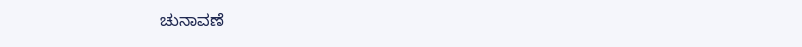ಚುನಾವಣೆ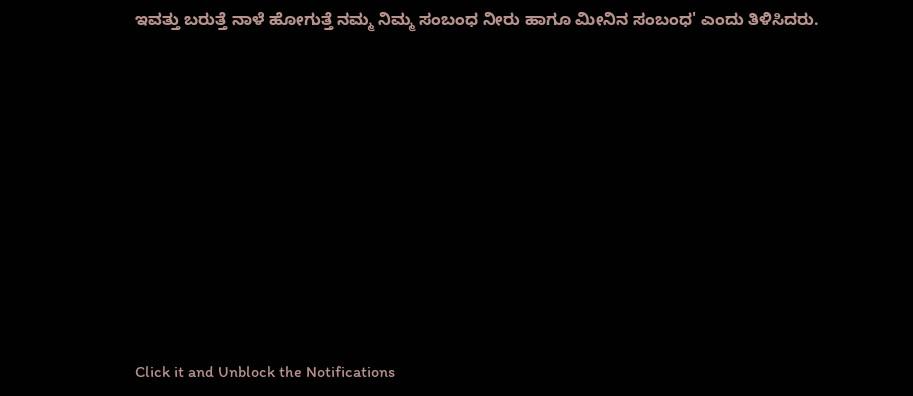ಇವತ್ತು ಬರುತ್ತೆ ನಾಳೆ ಹೋಗುತ್ತೆ ನಮ್ಮ ನಿಮ್ಮ ಸಂಬಂಧ ನೀರು ಹಾಗೂ ಮೀನಿನ ಸಂಬಂಧ' ಎಂದು ತಿಳಿಸಿದರು.











Click it and Unblock the Notifications